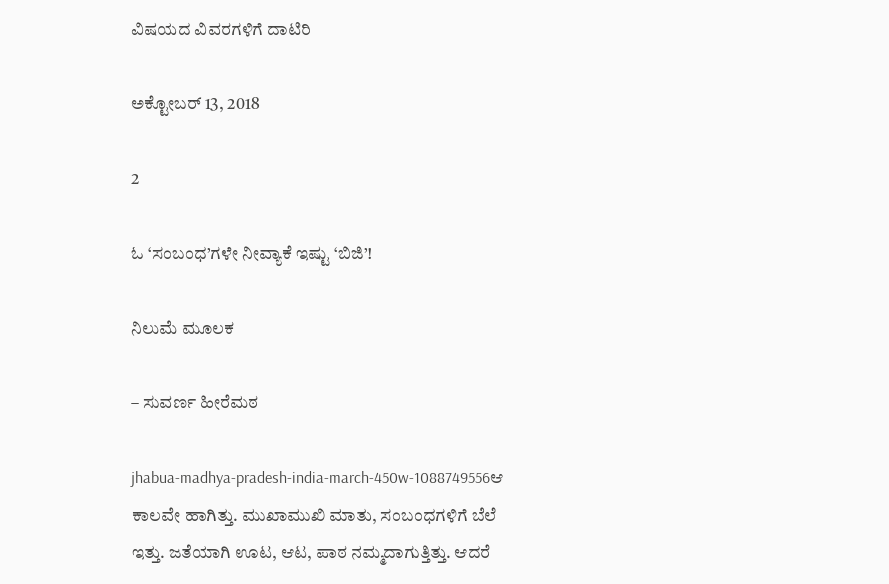ವಿಷಯದ ವಿವರಗಳಿಗೆ ದಾಟಿರಿ

ಅಕ್ಟೋಬರ್ 13, 2018

2

ಓ ‘ಸಂಬಂಧ’ಗಳೇ ನೀವ್ಯಾಕೆ ಇಷ್ಟು ‘ಬಿಜಿ’!

ನಿಲುಮೆ ಮೂಲಕ

– ಸುವರ್ಣ ಹೀರೆಮಠ

jhabua-madhya-pradesh-india-march-450w-1088749556ಆ ಕಾಲವೇ ಹಾಗಿತ್ತು. ಮುಖಾಮುಖಿ ಮಾತು, ಸಂಬಂಧಗಳಿಗೆ ಬೆಲೆ ಇತ್ತು. ಜತೆಯಾಗಿ ಊಟ, ಆಟ, ಪಾಠ ನಮ್ಮದಾಗುತ್ತಿತ್ತು. ಆದರೆ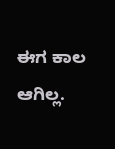ಈಗ ಕಾಲ ಆಗಿಲ್ಲ.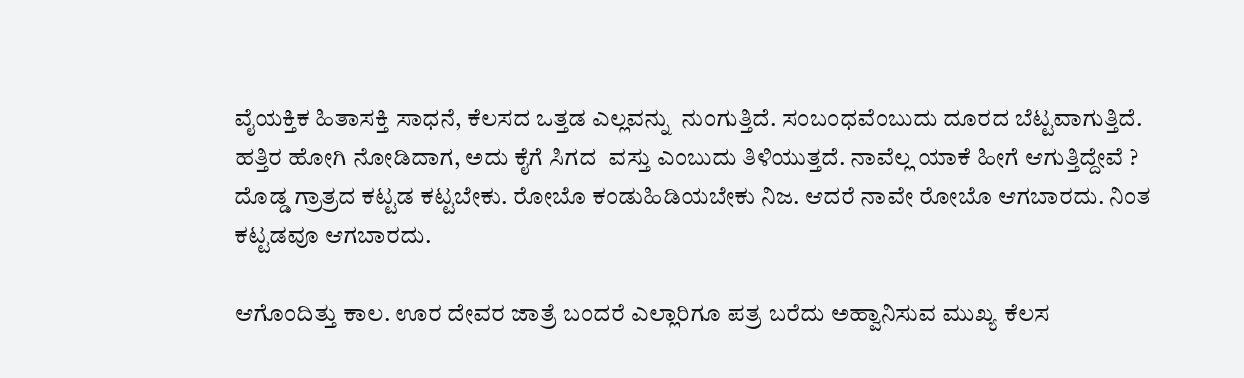ವೈಯಕ್ತಿಕ ಹಿತಾಸಕ್ತಿ ಸಾಧನೆ, ಕೆಲಸದ ಒತ್ತಡ ಎಲ್ಲವನ್ನು  ನುಂಗುತ್ತಿದೆ. ಸಂಬಂಧವೆಂಬುದು ದೂರದ ಬೆಟ್ಟವಾಗುತ್ತಿದೆ. ಹತ್ತಿರ ಹೋಗಿ ನೋಡಿದಾಗ, ಅದು ಕೈಗೆ ಸಿಗದ  ವಸ್ತು ಎಂಬುದು ತಿಳಿಯುತ್ತದೆ. ನಾವೆಲ್ಲ ಯಾಕೆ ಹೀಗೆ ಆಗುತ್ತಿದ್ದೇವೆ ? ದೊಡ್ಡ ಗ್ರಾತ್ರದ ಕಟ್ಟಡ ಕಟ್ಟಬೇಕು. ರೋಬೊ ಕಂಡುಹಿಡಿಯಬೇಕು ನಿಜ. ಆದರೆ ನಾವೇ ರೋಬೊ ಆಗಬಾರದು. ನಿಂತ ಕಟ್ಟಡವೂ ಆಗಬಾರದು.

ಆಗೊಂದಿತ್ತು ಕಾಲ. ಊರ ದೇವರ ಜಾತ್ರೆ ಬಂದರೆ ಎಲ್ಲಾರಿಗೂ ಪತ್ರ ಬರೆದು ಅಹ್ವಾನಿಸುವ ಮುಖ್ಯ ಕೆಲಸ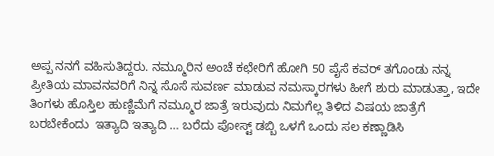ಅಪ್ಪ ನನಗೆ ವಹಿಸುತಿದ್ದರು. ನಮ್ಮೂರಿನ ಅಂಚೆ ಕಛೇರಿಗೆ ಹೋಗಿ 50 ಪೈಸೆ ಕವರ್ ತಗೊಂಡು ನನ್ನ ಪ್ರೀತಿಯ ಮಾವನವರಿಗೆ ನಿನ್ನ ಸೊಸೆ ಸುವರ್ಣ ಮಾಡುವ ನಮಸ್ಕಾರಗಳು ಹೀಗೆ ಶುರು ಮಾಡುತ್ತಾ, ಇದೇ ತಿಂಗಳು ಹೊಸ್ತಿಲ ಹುಣ್ಣಿಮೆಗೆ ನಮ್ಮೂರ ಜಾತ್ರೆ ಇರುವುದು ನಿಮಗೆಲ್ಲ ತಿಳಿದ ವಿಷಯ ಜಾತ್ರೆಗೆ ಬರಬೇಕೆಂದು  ಇತ್ಯಾದಿ ಇತ್ಯಾದಿ … ಬರೆದು ಪೋಸ್ಟ್ ಡಬ್ಬಿ ಒಳಗೆ ಒಂದು ಸಲ ಕಣ್ಣಾಡಿಸಿ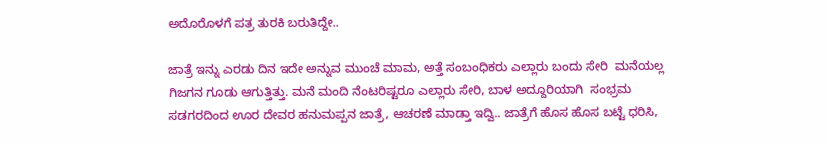ಅದೊರೊಳಗೆ ಪತ್ರ ತುರಕಿ ಬರುತಿದ್ದೇ..

ಜಾತ್ರೆ ಇನ್ನು ಎರಡು ದಿನ ಇದೇ ಅನ್ನುವ ಮುಂಚೆ ಮಾಮ, ಅತ್ತೆ ಸಂಬಂಧಿಕರು ಎಲ್ಲಾರು ಬಂದು ಸೇರಿ  ಮನೆಯಲ್ಲ ಗಿಜಗನ ಗೂಡು ಆಗುತ್ತಿತ್ತು. ಮನೆ ಮಂದಿ ನೆಂಟರಿಷ್ಟರೂ ಎಲ್ಲಾರು ಸೇರಿ, ಬಾಳ ಅದ್ದೂರಿಯಾಗಿ  ಸಂಭ್ರಮ ಸಡಗರದಿಂದ ಊರ ದೇವರ ಹನುಮಪ್ಪನ ಜಾತ್ರೆ, ಆಚರಣೆ ಮಾಡ್ತಾ ಇದ್ವಿ.. ಜಾತ್ರೆಗೆ ಹೊಸ ಹೊಸ ಬಟ್ಟೆ ಧರಿಸಿ,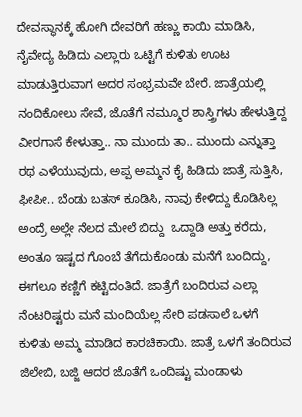ದೇವಸ್ಥಾನಕ್ಕೆ ಹೋಗಿ ದೇವರಿಗೆ ಹಣ್ಣು ಕಾಯಿ ಮಾಡಿಸಿ, ನೈವೇದ್ಯ ಹಿಡಿದು ಎಲ್ಲಾರು ಒಟ್ಟಿಗೆ ಕುಳಿತು ಊಟ ಮಾಡುತ್ತಿರುವಾಗ ಅದರ ಸಂಭ್ರಮವೇ ಬೇರೆ. ಜಾತ್ರೆಯಲ್ಲಿ ನಂದಿಕೋಲು ಸೇವೆ, ಜೊತೆಗೆ ನಮ್ಮೂರ ಶಾಸ್ತ್ರಿಗಳು ಹೇಳುತ್ತಿದ್ದ ವೀರಗಾಸೆ ಕೇಳುತ್ತಾ.. ನಾ ಮುಂದು ತಾ.. ಮುಂದು ಎನ್ನುತ್ತಾ  ರಥ ಎಳೆಯುವುದು, ಅಪ್ಪ ಅಮ್ಮನ ಕೈ ಹಿಡಿದು ಜಾತ್ರೆ ಸುತ್ತಿಸಿ, ಫೀಪೀ.. ಬೆಂಡು ಬತಸ್ ಕೂಡಿಸಿ, ನಾವು ಕೇಳಿದ್ದು ಕೊಡಿಸಿಲ್ಲ ಅಂದ್ರೆ ಅಲ್ಲೇ ನೆಲದ ಮೇಲೆ ಬಿದ್ದು  ಒದ್ದಾಡಿ ಅತ್ತು ಕರೆದು, ಅಂತೂ ಇಷ್ಟದ ಗೊಂಬೆ ತೆಗೆದುಕೊಂಡು ಮನೆಗೆ ಬಂದಿದ್ದು, ಈಗಲೂ ಕಣ್ಣಿಗೆ ಕಟ್ಟಿದಂತಿದೆ. ಜಾತ್ರೆಗೆ ಬಂದಿರುವ ಎಲ್ಲಾ ನೆಂಟರಿಷ್ಟರು ಮನೆ ಮಂದಿಯೆಲ್ಲ ಸೇರಿ ಪಡಸಾಲೆ ಒಳಗೆ  ಕುಳಿತು ಅಮ್ಮ ಮಾಡಿದ ಕಾರಚಿಕಾಯಿ. ಜಾತ್ರೆ ಒಳಗೆ ತಂದಿರುವ ಜಿಲೇಬಿ, ಬಜ್ಜಿ ಆದರ ಜೊತೆಗೆ ಒಂದಿಷ್ಟು ಮಂಡಾಳು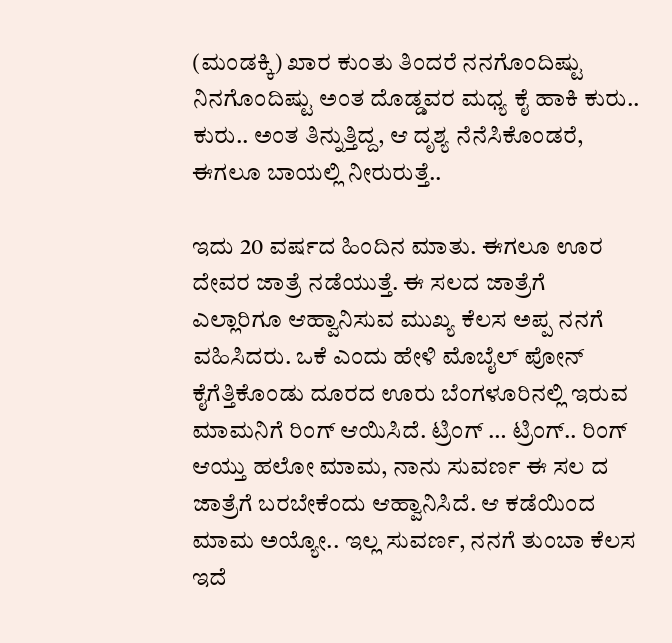(ಮಂಡಕ್ಕಿ) ಖಾರ ಕುಂತು ತಿಂದರೆ ನನಗೊಂದಿಷ್ಟು ನಿನಗೊಂದಿಷ್ಟು ಅಂತ ದೊಡ್ಡವರ ಮಧ್ಯ ಕೈ ಹಾಕಿ ಕುರು.. ಕುರು.. ಅಂತ ತಿನ್ನುತ್ತಿದ್ದ, ಆ ದೃಶ್ಯ ನೆನೆಸಿಕೊಂಡರೆ, ಈಗಲೂ ಬಾಯಲ್ಲಿ ನೀರುರುತ್ತೆ..

ಇದು 20 ವರ್ಷದ ಹಿಂದಿನ ಮಾತು. ಈಗಲೂ ಊರ ದೇವರ ಜಾತ್ರೆ ನಡೆಯುತ್ತೆ. ಈ ಸಲದ ಜಾತ್ರೆಗೆ  ಎಲ್ಲಾರಿಗೂ ಆಹ್ವಾನಿಸುವ ಮುಖ್ಯ ಕೆಲಸ ಅಪ್ಪ ನನಗೆ ವಹಿಸಿದರು. ಒಕೆ ಎಂದು ಹೇಳಿ ಮೊಬೈಲ್ ಪೋನ್ ಕೈಗೆತ್ತಿಕೊಂಡು ದೂರದ ಊರು ಬೆಂಗಳೂರಿನಲ್ಲಿ ಇರುವ ಮಾಮನಿಗೆ ರಿಂಗ್ ಆಯಿಸಿದೆ. ಟ್ರಿಂಗ್ … ಟ್ರಿಂಗ್.. ರಿಂಗ್ ಆಯ್ತು ಹಲೋ ಮಾಮ, ನಾನು ಸುವರ್ಣ ಈ ಸಲ ದ ಜಾತ್ರೆಗೆ ಬರಬೇಕೆಂದು ಆಹ್ವಾನಿಸಿದೆ. ಆ ಕಡೆಯಿಂದ ಮಾಮ ಅಯ್ಯೋ.. ಇಲ್ಲ ಸುವರ್ಣ, ನನಗೆ ತುಂಬಾ ಕೆಲಸ ಇದೆ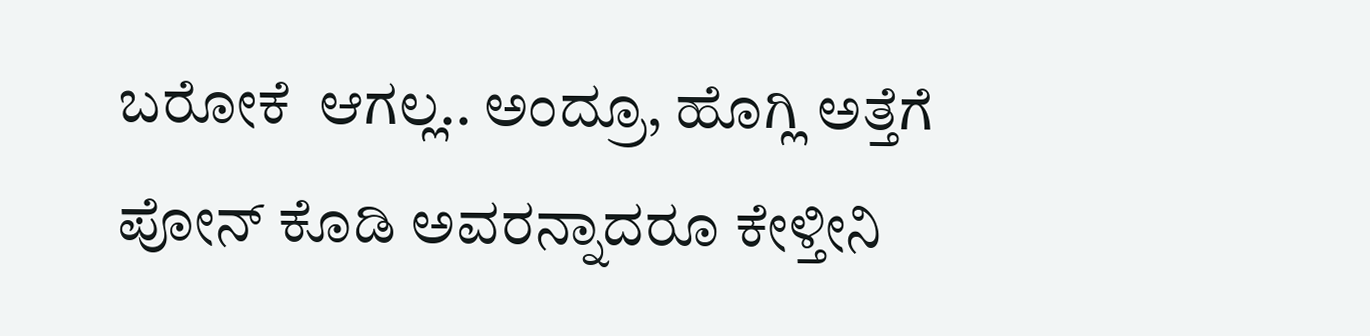ಬರೋಕೆ  ಆಗಲ್ಲ.. ಅಂದ್ರೂ, ಹೊಗ್ಲಿ ಅತ್ತೆಗೆ ಪೋನ್ ಕೊಡಿ ಅವರನ್ನಾದರೂ ಕೇಳ್ತೀನಿ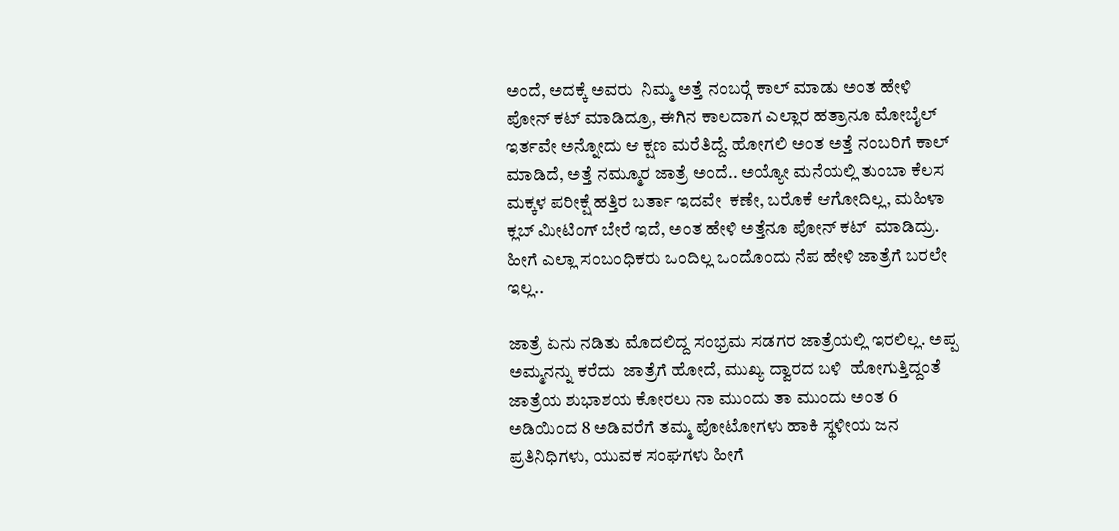ಅಂದೆ, ಅದಕ್ಕೆ ಅವರು  ನಿಮ್ಮ ಅತ್ತೆ ನಂಬರ್‍ಗೆ ಕಾಲ್ ಮಾಡು ಅಂತ ಹೇಳಿ ಪೋನ್ ಕಟ್ ಮಾಡಿದ್ರೂ, ಈಗಿನ ಕಾಲದಾಗ ಎಲ್ಲಾರ ಹತ್ರಾನೂ ಮೋಬೈಲ್ ಇರ್ತವೇ ಅನ್ನೋದು ಆ ಕ್ಷಣ ಮರೆತಿದ್ದೆ. ಹೋಗಲಿ ಅಂತ ಅತ್ತೆ ನಂಬರಿಗೆ ಕಾಲ್ ಮಾಡಿದೆ, ಅತ್ತೆ ನಮ್ಮೂರ ಜಾತ್ರೆ ಅಂದೆ.. ಅಯ್ಯೋ ಮನೆಯಲ್ಲಿ ತುಂಬಾ ಕೆಲಸ ಮಕ್ಕಳ ಪರೀಕ್ಷೆ ಹತ್ತಿರ ಬರ್ತಾ ಇದವೇ  ಕಣೇ, ಬರೊಕೆ ಆಗೋದಿಲ್ಲ, ಮಹಿಳಾ ಕ್ಲಬ್ ಮೀಟಿಂಗ್ ಬೇರೆ ಇದೆ, ಅಂತ ಹೇಳಿ ಅತ್ತೆನೂ ಪೋನ್ ಕಟ್  ಮಾಡಿದ್ರು. ಹೀಗೆ ಎಲ್ಲಾ ಸಂಬಂಧಿಕರು ಒಂದಿಲ್ಲ ಒಂದೊಂದು ನೆಪ ಹೇಳಿ ಜಾತ್ರೆಗೆ ಬರಲೇ ಇಲ್ಲ..

ಜಾತ್ರೆ ಏನು ನಡಿತು ಮೊದಲಿದ್ದ ಸಂಭ್ರಮ ಸಡಗರ ಜಾತ್ರೆಯಲ್ಲಿ ಇರಲಿಲ್ಲ. ಅಪ್ಪ ಅಮ್ಮನನ್ನು ಕರೆದು  ಜಾತ್ರೆಗೆ ಹೋದೆ, ಮುಖ್ಯ ದ್ವಾರದ ಬಳಿ  ಹೋಗುತ್ತಿದ್ದಂತೆ ಜಾತ್ರೆಯ ಶುಭಾಶಯ ಕೋರಲು ನಾ ಮುಂದು ತಾ ಮುಂದು ಅಂತ 6 ಅಡಿಯಿಂದ 8 ಅಡಿವರೆಗೆ ತಮ್ಮ ಪೋಟೋಗಳು ಹಾಕಿ ಸ್ಥಳೀಯ ಜನ ಪ್ರತಿನಿಧಿಗಳು, ಯುವಕ ಸಂಘಗಳು ಹೀಗೆ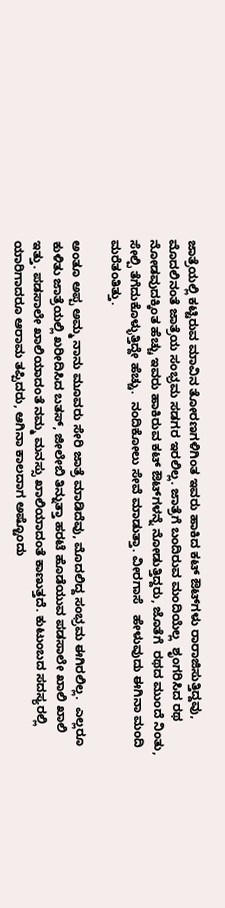ಜಾತ್ರೆಯಲ್ಲಿ ಕಟ್ಟಿರುವ ಮಾವಿನ ತೋರಣಗಳಿಗಿಂತ ಇವರು ಹಾಕಿದ ಕಟ್ ಔಟ್‍ಗಳು ರಾರಾಜಿಸುತ್ತಿದ್ದವು, ಮೊದಲಿನಂತೆ ಜಾತ್ರೆಯ ಸಂಭ್ರಮ ಸಡಗರ ಇರಲಿಲ್ಲ. ಜಾತ್ರೆಗೆ ಬಂದಿರುವ ಮಂದಿಯೆಲ್ಲ  ಶೃಂಗರಿಸಿದ ರಥ ನೋಡವುದಕ್ಕಿಂತ ಹೆಚ್ಚು ಇವರು ಹಾಕಿರುವ ಕಟ್ ಔಟ್‍ಗಳನ್ನೆ ನೋಡುತ್ತಿದ್ದರು, ಜೊತೆಗೆ  ರಥದ ಮುಂದೆ ನಿಂತು, ಸೇಲ್ಪಿ ತೆಗೆದುಕೊಳ್ಳುತ್ತಿದ್ದೇ ಹೆಚ್ಚು.  ನಂದಿಕೋಲು ಸೇವೆ ಮಾಡುತ್ತಾ. ವೀರಗಾಸೆ   ಹೇಳುವುದು ಈಗಿನಾ ಮಂದಿ  ಮರೆತಂತಿತ್ತು.

ಅಂತೂ ಅಪ್ಪ ಅಮ್ಮ ನಾನು ಮೂವರು ಸೇರಿ ಜಾತ್ರೆ ಮಾಡಿದೆವು, ಮೊದಲಿದ್ದ ಸಂಭ್ರಮ ಈಗಿರಲಿಲ್ಲ.  ಎಲ್ಲರೂ ಕುಳಿತು ಜಾತ್ರೆಯಲ್ಲಿ ಖರೀದಿಸಿದ ಬತಸ್, ಜೀಲೇಬಿ ತಿನ್ನುತ್ತಾ ಹರಟೆ ಹೊಡೆಯುವ ಪಡಸಾಲೇ ಖಾಲಿ ಖಾಲಿ ಇತ್ತು. ಪಡಸಾಲೇ ಖಾಲಿಯಾದಂತೆ ನಮ್ಮ ಮನಸ್ಸು ಖಾಲಿಯಾದಂತೆ ಕಾಣುತ್ತದೆ. ಕುಟುಂಬದ ಸದಸ್ಯರಲ್ಲಿ ಯಾರಿಗಾದರೂ ಆರಾಮ ತಪ್ಪಿದರು, ಆಗಿನಾ ಕಾಲದಾಗ ಅಷ್ಟೊಂದು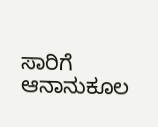ಸಾರಿಗೆ ಆನಾನುಕೂಲ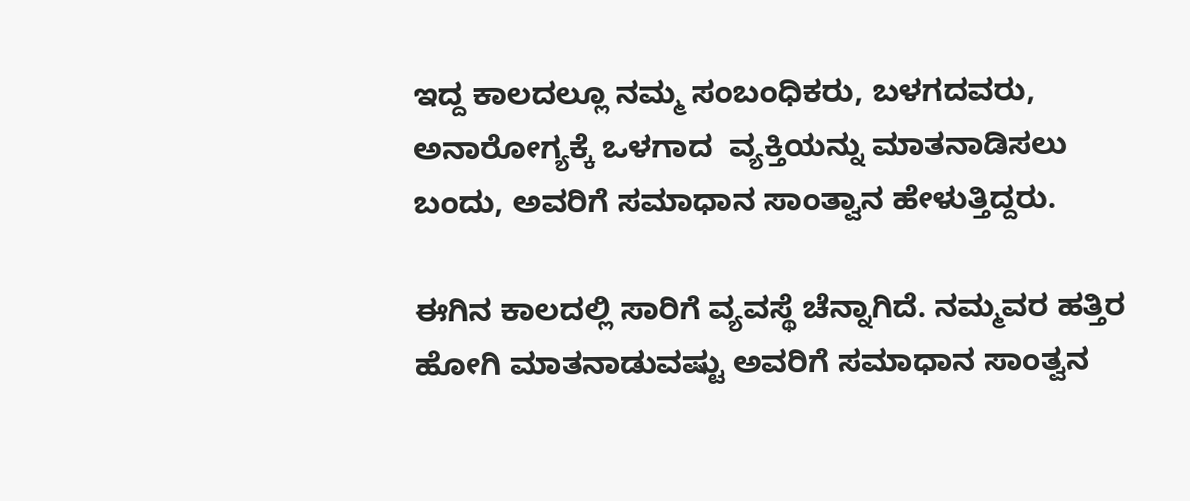ಇದ್ದ ಕಾಲದಲ್ಲೂ ನಮ್ಮ ಸಂಬಂಧಿಕರು, ಬಳಗದವರು, ಅನಾರೋಗ್ಯಕ್ಕೆ ಒಳಗಾದ  ವ್ಯಕ್ತಿಯನ್ನು ಮಾತನಾಡಿಸಲು ಬಂದು, ಅವರಿಗೆ ಸಮಾಧಾನ ಸಾಂತ್ವಾನ ಹೇಳುತ್ತಿದ್ದರು.

ಈಗಿನ ಕಾಲದಲ್ಲಿ ಸಾರಿಗೆ ವ್ಯವಸ್ಥೆ ಚೆನ್ನಾಗಿದೆ. ನಮ್ಮವರ ಹತ್ತಿರ ಹೋಗಿ ಮಾತನಾಡುವಷ್ಟು ಅವರಿಗೆ ಸಮಾಧಾನ ಸಾಂತ್ವನ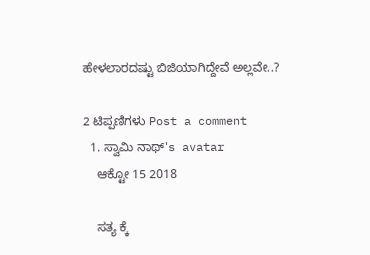ಹೇಳಲಾರದಷ್ಟು ಬಿಜಿಯಾಗಿದ್ದೇವೆ ಅಲ್ಲವೇ..?

2 ಟಿಪ್ಪಣಿಗಳು Post a comment
  1. ಸ್ವಾಮಿ ನಾಥ್'s avatar
    ಆಕ್ಟೋ 15 2018

    ಸತ್ಯ ಕ್ಕೆ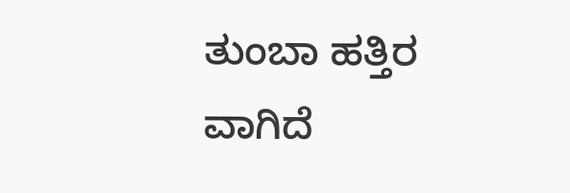ತುಂಬಾ ಹತ್ತಿರ ವಾಗಿದೆ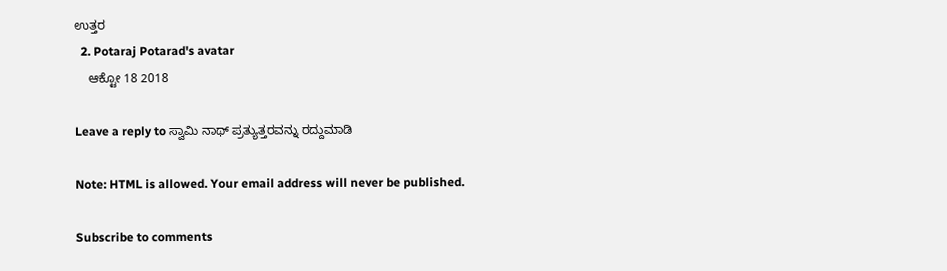ಉತ್ತರ
  2. Potaraj Potarad's avatar
    ಆಕ್ಟೋ 18 2018

Leave a reply to ಸ್ವಾಮಿ ನಾಥ್ ಪ್ರತ್ಯುತ್ತರವನ್ನು ರದ್ದುಮಾಡಿ

Note: HTML is allowed. Your email address will never be published.

Subscribe to comments